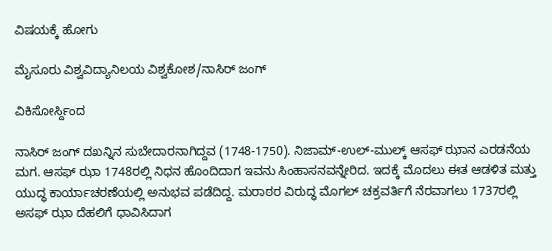ವಿಷಯಕ್ಕೆ ಹೋಗು

ಮೈಸೂರು ವಿಶ್ವವಿದ್ಯಾನಿಲಯ ವಿಶ್ವಕೋಶ/ನಾಸಿರ್ ಜಂಗ್

ವಿಕಿಸೋರ್ಸ್ದಿಂದ

ನಾಸಿರ್ ಜಂಗ್ ದಖನ್ನಿನ ಸುಬೇದಾರನಾಗಿದ್ದವ (1748-1750). ನಿಜಾಮ್-ಉಲ್-ಮುಲ್ಕ್ ಆಸಫ್ ಝಾನ ಎರಡನೆಯ ಮಗ. ಆಸಫ್ ಝಾ 1748ರಲ್ಲಿ ನಿಧನ ಹೊಂದಿದಾಗ ಇವನು ಸಿಂಹಾಸನವನ್ನೇರಿದ. ಇದಕ್ಕೆ ಮೊದಲು ಈತ ಆಡಳಿತ ಮತ್ತು ಯುದ್ಧ ಕಾರ್ಯಾಚರಣೆಯಲ್ಲಿ ಅನುಭವ ಪಡೆದಿದ್ದ. ಮರಾಠರ ವಿರುದ್ಧ ಮೊಗಲ್ ಚಕ್ರವರ್ತಿಗೆ ನೆರವಾಗಲು 1737ರಲ್ಲಿ ಅಸಫ್ ಝಾ ದೆಹಲಿಗೆ ಧಾವಿಸಿದಾಗ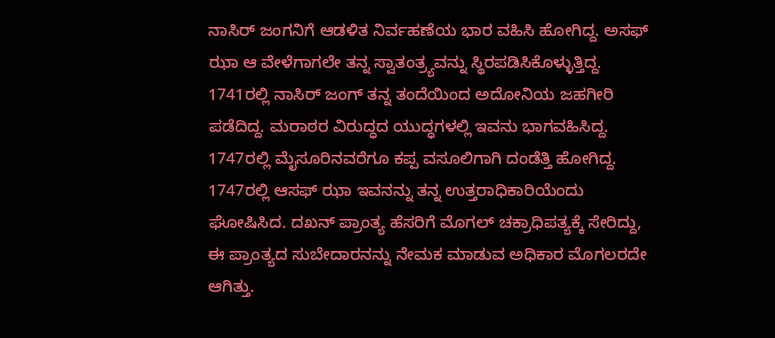ನಾಸಿರ್ ಜಂಗನಿಗೆ ಆಡಳಿತ ನಿರ್ವಹಣೆಯ ಭಾರ ವಹಿಸಿ ಹೋಗಿದ್ದ. ಅಸಫ್ ಝಾ ಆ ವೇಳೆಗಾಗಲೇ ತನ್ನ ಸ್ವಾತಂತ್ರ್ಯವನ್ನು ಸ್ಥಿರಪಡಿಸಿಕೊಳ್ಳುತ್ತಿದ್ದ. 1741ರಲ್ಲಿ ನಾಸಿರ್ ಜಂಗ್ ತನ್ನ ತಂದೆಯಿಂದ ಅದೋನಿಯ ಜಹಗೀರಿ ಪಡೆದಿದ್ದ. ಮರಾಠರ ವಿರುದ್ಧದ ಯುದ್ಧಗಳಲ್ಲಿ ಇವನು ಭಾಗವಹಿಸಿದ್ದ. 1747ರಲ್ಲಿ ಮೈಸೂರಿನವರೆಗೂ ಕಪ್ಪ ವಸೂಲಿಗಾಗಿ ದಂಡೆತ್ತಿ ಹೋಗಿದ್ದ. 1747ರಲ್ಲಿ ಆಸಫ್ ಝಾ ಇವನನ್ನು ತನ್ನ ಉತ್ತರಾಧಿಕಾರಿಯೆಂದು ಘೋಷಿಸಿದ. ದಖನ್ ಪ್ರಾಂತ್ಯ ಹೆಸರಿಗೆ ಮೊಗಲ್ ಚಕ್ರಾಧಿಪತ್ಯಕ್ಕೆ ಸೇರಿದ್ದು, ಈ ಪ್ರಾಂತ್ಯದ ಸುಬೇದಾರನನ್ನು ನೇಮಕ ಮಾಡುವ ಅಧಿಕಾರ ಮೊಗಲರದೇ ಆಗಿತ್ತು.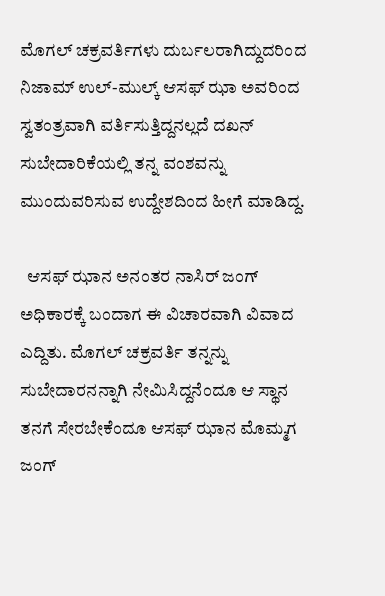ಮೊಗಲ್ ಚಕ್ರವರ್ತಿಗಳು ದುರ್ಬಲರಾಗಿದ್ದುದರಿಂದ ನಿಜಾಮ್ ಉಲ್-ಮುಲ್ಕ್ ಆಸಫ್ ಝಾ ಅವರಿಂದ ಸ್ವತಂತ್ರವಾಗಿ ವರ್ತಿಸುತ್ತಿದ್ದನಲ್ಲದೆ ದಖನ್ ಸುಬೇದಾರಿಕೆಯಲ್ಲಿ ತನ್ನ ವಂಶವನ್ನು ಮುಂದುವರಿಸುವ ಉದ್ದೇಶದಿಂದ ಹೀಗೆ ಮಾಡಿದ್ದ.

  ಆಸಫ್ ಝಾನ ಅನಂತರ ನಾಸಿರ್ ಜಂಗ್ ಅಧಿಕಾರಕ್ಕೆ ಬಂದಾಗ ಈ ವಿಚಾರವಾಗಿ ವಿವಾದ ಎದ್ದಿತು. ಮೊಗಲ್ ಚಕ್ರವರ್ತಿ ತನ್ನನ್ನು ಸುಬೇದಾರನನ್ನಾಗಿ ನೇಮಿಸಿದ್ದನೆಂದೂ ಆ ಸ್ಥಾನ ತನಗೆ ಸೇರಬೇಕೆಂದೂ ಆಸಫ್ ಝಾನ ಮೊಮ್ಮಗ ಜಂಗ್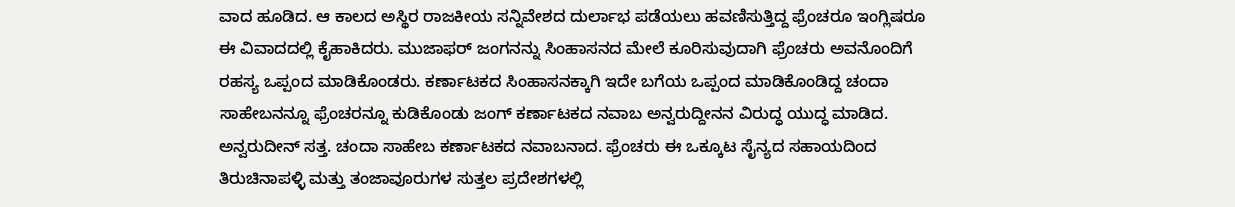ವಾದ ಹೂಡಿದ. ಆ ಕಾಲದ ಅಸ್ಥಿರ ರಾಜಕೀಯ ಸನ್ನಿವೇಶದ ದುರ್ಲಾಭ ಪಡೆಯಲು ಹವಣಿಸುತ್ತಿದ್ದ ಫ್ರೆಂಚರೂ ಇಂಗ್ಲಿಷರೂ ಈ ವಿವಾದದಲ್ಲಿ ಕೈಹಾಕಿದರು. ಮುಜಾಫರ್ ಜಂಗನನ್ನು ಸಿಂಹಾಸನದ ಮೇಲೆ ಕೂರಿಸುವುದಾಗಿ ಫ್ರೆಂಚರು ಅವನೊಂದಿಗೆ ರಹಸ್ಯ ಒಪ್ಪಂದ ಮಾಡಿಕೊಂಡರು. ಕರ್ಣಾಟಕದ ಸಿಂಹಾಸನಕ್ಕಾಗಿ ಇದೇ ಬಗೆಯ ಒಪ್ಪಂದ ಮಾಡಿಕೊಂಡಿದ್ದ ಚಂದಾ ಸಾಹೇಬನನ್ನೂ ಫ್ರೆಂಚರನ್ನೂ ಕುಡಿಕೊಂಡು ಜಂಗ್ ಕರ್ಣಾಟಕದ ನವಾಬ ಅನ್ವರುದ್ದೀನನ ವಿರುದ್ಧ ಯುದ್ಧ ಮಾಡಿದ. ಅನ್ವರುದೀನ್ ಸತ್ತ. ಚಂದಾ ಸಾಹೇಬ ಕರ್ಣಾಟಕದ ನವಾಬನಾದ. ಫ್ರೆಂಚರು ಈ ಒಕ್ಕೂಟ ಸೈನ್ಯದ ಸಹಾಯದಿಂದ ತಿರುಚಿನಾಪಳ್ಳಿ ಮತ್ತು ತಂಜಾವೂರುಗಳ ಸುತ್ತಲ ಪ್ರದೇಶಗಳಲ್ಲಿ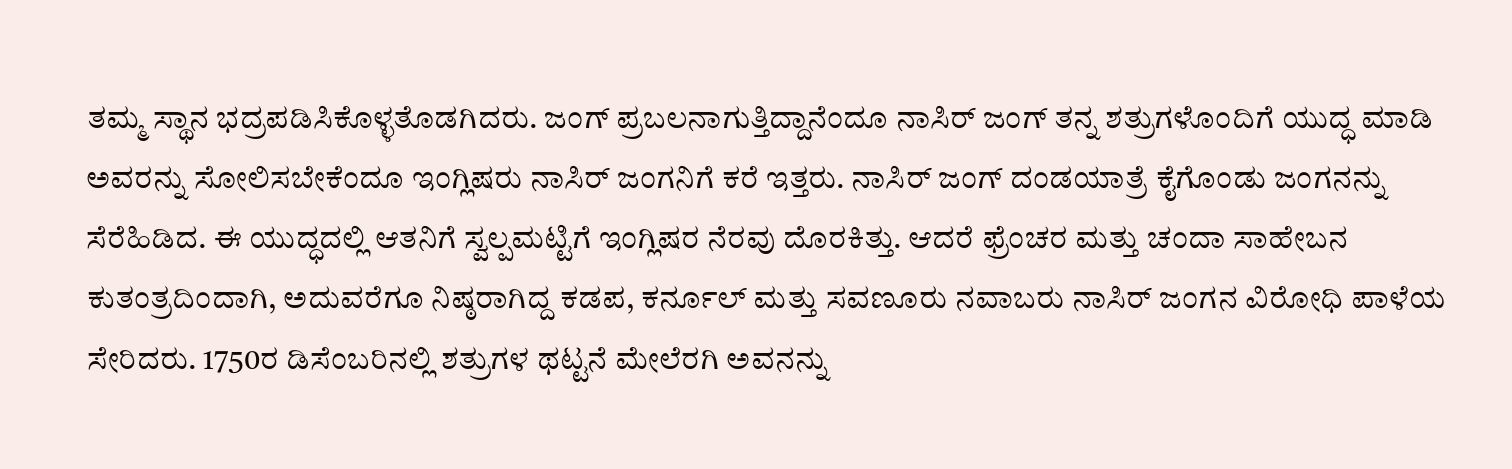ತಮ್ಮ ಸ್ಥಾನ ಭದ್ರಪಡಿಸಿಕೊಳ್ಳತೊಡಗಿದರು. ಜಂಗ್ ಪ್ರಬಲನಾಗುತ್ತಿದ್ದಾನೆಂದೂ ನಾಸಿರ್ ಜಂಗ್ ತನ್ನ ಶತ್ರುಗಳೊಂದಿಗೆ ಯುದ್ಧ ಮಾಡಿ ಅವರನ್ನು ಸೋಲಿಸಬೇಕೆಂದೂ ಇಂಗ್ಲಿಷರು ನಾಸಿರ್ ಜಂಗನಿಗೆ ಕರೆ ಇತ್ತರು. ನಾಸಿರ್ ಜಂಗ್ ದಂಡಯಾತ್ರೆ ಕೈಗೊಂಡು ಜಂಗನನ್ನು ಸೆರೆಹಿಡಿದ. ಈ ಯುದ್ಧದಲ್ಲಿ ಆತನಿಗೆ ಸ್ವಲ್ಪಮಟ್ಟಿಗೆ ಇಂಗ್ಲಿಷರ ನೆರವು ದೊರಕಿತ್ತು. ಆದರೆ ಫ್ರೆಂಚರ ಮತ್ತು ಚಂದಾ ಸಾಹೇಬನ ಕುತಂತ್ರದಿಂದಾಗಿ, ಅದುವರೆಗೂ ನಿಷ್ಠರಾಗಿದ್ದ ಕಡಪ, ಕರ್ನೂಲ್ ಮತ್ತು ಸವಣೂರು ನವಾಬರು ನಾಸಿರ್ ಜಂಗನ ವಿರೋಧಿ ಪಾಳೆಯ ಸೇರಿದರು. 1750ರ ಡಿಸೆಂಬರಿನಲ್ಲಿ ಶತ್ರುಗಳ ಥಟ್ಟನೆ ಮೇಲೆರಗಿ ಅವನನ್ನು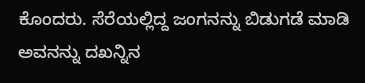ಕೊಂದರು. ಸೆರೆಯಲ್ಲಿದ್ದ ಜಂಗನನ್ನು ಬಿಡುಗಡೆ ಮಾಡಿ ಅವನನ್ನು ದಖನ್ನಿನ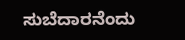ಸುಬೆದಾರನೆಂದು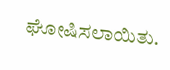ಘೋಷಿಸಲಾಯಿತು.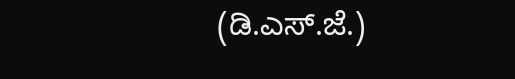(ಡಿ.ಎಸ್.ಜೆ.)